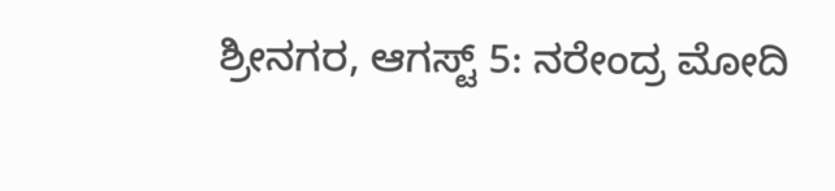ಶ್ರೀನಗರ, ಆಗಸ್ಟ್ 5: ನರೇಂದ್ರ ಮೋದಿ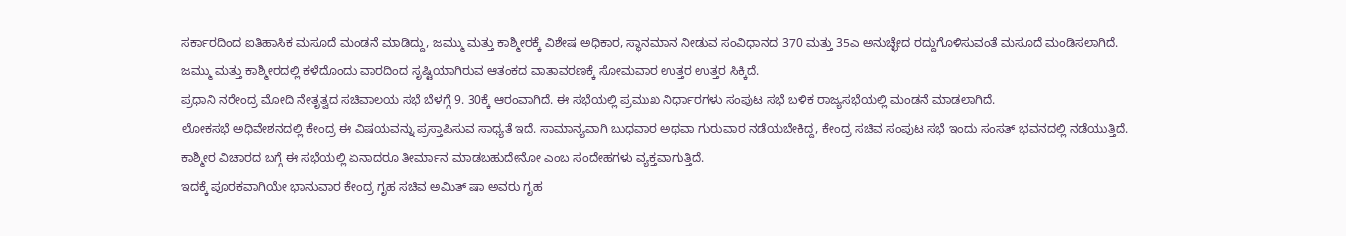ಸರ್ಕಾರದಿಂದ ಐತಿಹಾಸಿಕ ಮಸೂದೆ ಮಂಡನೆ ಮಾಡಿದ್ದು, ಜಮ್ಮು ಮತ್ತು ಕಾಶ್ಮೀರಕ್ಕೆ ವಿಶೇಷ ಅಧಿಕಾರ, ಸ್ಥಾನಮಾನ ನೀಡುವ ಸಂವಿಧಾನದ 370 ಮತ್ತು 35ಎ ಅನುಚ್ಛೇದ ರದ್ದುಗೊಳಿಸುವಂತೆ ಮಸೂದೆ ಮಂಡಿಸಲಾಗಿದೆ.
ಜಮ್ಮು ಮತ್ತು ಕಾಶ್ಮೀರದಲ್ಲಿ ಕಳೆದೊಂದು ವಾರದಿಂದ ಸೃಷ್ಟಿಯಾಗಿರುವ ಆತಂಕದ ವಾತಾವರಣಕ್ಕೆ ಸೋಮವಾರ ಉತ್ತರ ಉತ್ತರ ಸಿಕ್ಕಿದೆ.
ಪ್ರಧಾನಿ ನರೇಂದ್ರ ಮೋದಿ ನೇತೃತ್ವದ ಸಚಿವಾಲಯ ಸಭೆ ಬೆಳಗ್ಗೆ 9. 30ಕ್ಕೆ ಆರಂವಾಗಿದೆ. ಈ ಸಭೆಯಲ್ಲಿ ಪ್ರಮುಖ ನಿರ್ಧಾರಗಳು ಸಂಪುಟ ಸಭೆ ಬಳಿಕ ರಾಜ್ಯಸಭೆಯಲ್ಲಿ ಮಂಡನೆ ಮಾಡಲಾಗಿದೆ.
ಲೋಕಸಭೆ ಅಧಿವೇಶನದಲ್ಲಿ ಕೇಂದ್ರ ಈ ವಿಷಯವನ್ನು ಪ್ರಸ್ತಾಪಿಸುವ ಸಾಧ್ಯತೆ ಇದೆ. ಸಾಮಾನ್ಯವಾಗಿ ಬುಧವಾರ ಅಥವಾ ಗುರುವಾರ ನಡೆಯಬೇಕಿದ್ದ, ಕೇಂದ್ರ ಸಚಿವ ಸಂಪುಟ ಸಭೆ ಇಂದು ಸಂಸತ್ ಭವನದಲ್ಲಿ ನಡೆಯುತ್ತಿದೆ.
ಕಾಶ್ಮೀರ ವಿಚಾರದ ಬಗ್ಗೆ ಈ ಸಭೆಯಲ್ಲಿ ಏನಾದರೂ ತೀರ್ಮಾನ ಮಾಡಬಹುದೇನೋ ಎಂಬ ಸಂದೇಹಗಳು ವ್ಯಕ್ತವಾಗುತ್ತಿದೆ.
ಇದಕ್ಕೆ ಪೂರಕವಾಗಿಯೇ ಭಾನುವಾರ ಕೇಂದ್ರ ಗೃಹ ಸಚಿವ ಅಮಿತ್ ಷಾ ಅವರು ಗೃಹ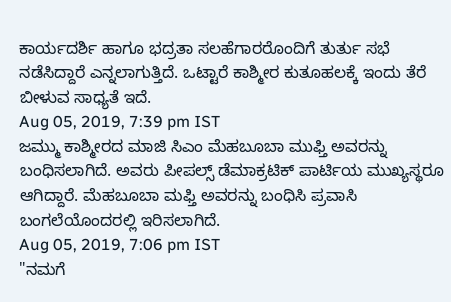ಕಾರ್ಯದರ್ಶಿ ಹಾಗೂ ಭದ್ರತಾ ಸಲಹೆಗಾರರೊಂದಿಗೆ ತುರ್ತು ಸಭೆ ನಡೆಸಿದ್ದಾರೆ ಎನ್ನಲಾಗುತ್ತಿದೆ. ಒಟ್ಟಾರೆ ಕಾಶ್ಮೀರ ಕುತೂಹಲಕ್ಕೆ ಇಂದು ತೆರೆ ಬೀಳುವ ಸಾಧ್ಯತೆ ಇದೆ.
Aug 05, 2019, 7:39 pm IST
ಜಮ್ಮು ಕಾಶ್ಮೀರದ ಮಾಜಿ ಸಿಎಂ ಮೆಹಬೂಬಾ ಮುಫ್ತಿ ಅವರನ್ನು ಬಂಧಿಸಲಾಗಿದೆ. ಅವರು ಪೀಪಲ್ಸ್ ಡೆಮಾಕ್ರಟಿಕ್ ಪಾರ್ಟಿಯ ಮುಖ್ಯಸ್ಥರೂ ಆಗಿದ್ದಾರೆ. ಮೆಹಬೂಬಾ ಮಫ್ತಿ ಅವರನ್ನು ಬಂಧಿಸಿ ಪ್ರವಾಸಿ ಬಂಗಲೆಯೊಂದರಲ್ಲಿ ಇರಿಸಲಾಗಿದೆ.
Aug 05, 2019, 7:06 pm IST
"ನಮಗೆ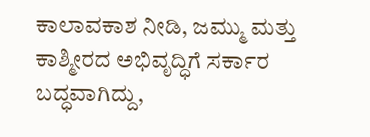ಕಾಲಾವಕಾಶ ನೀಡಿ, ಜಮ್ಮು ಮತ್ತು ಕಾಶ್ಮೀರದ ಅಭಿವೃದ್ಧಿಗೆ ಸರ್ಕಾರ ಬದ್ಧವಾಗಿದ್ದು,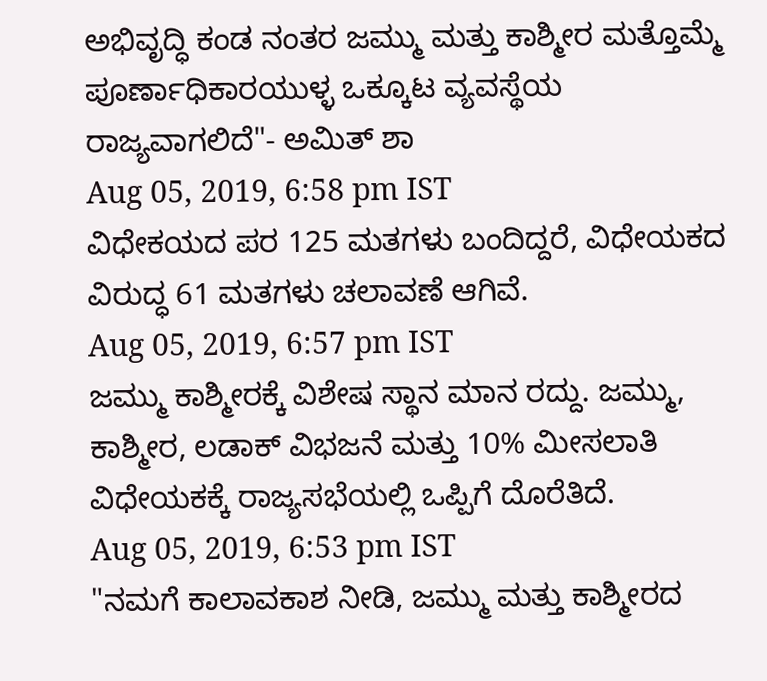ಅಭಿವೃದ್ಧಿ ಕಂಡ ನಂತರ ಜಮ್ಮು ಮತ್ತು ಕಾಶ್ಮೀರ ಮತ್ತೊಮ್ಮೆ ಪೂರ್ಣಾಧಿಕಾರಯುಳ್ಳ ಒಕ್ಕೂಟ ವ್ಯವಸ್ಥೆಯ ರಾಜ್ಯವಾಗಲಿದೆ"- ಅಮಿತ್ ಶಾ
Aug 05, 2019, 6:58 pm IST
ವಿಧೇಕಯದ ಪರ 125 ಮತಗಳು ಬಂದಿದ್ದರೆ, ವಿಧೇಯಕದ ವಿರುದ್ಧ 61 ಮತಗಳು ಚಲಾವಣೆ ಆಗಿವೆ.
Aug 05, 2019, 6:57 pm IST
ಜಮ್ಮು ಕಾಶ್ಮೀರಕ್ಕೆ ವಿಶೇಷ ಸ್ಥಾನ ಮಾನ ರದ್ದು. ಜಮ್ಮು, ಕಾಶ್ಮೀರ, ಲಡಾಕ್ ವಿಭಜನೆ ಮತ್ತು 10% ಮೀಸಲಾತಿ ವಿಧೇಯಕಕ್ಕೆ ರಾಜ್ಯಸಭೆಯಲ್ಲಿ ಒಪ್ಪಿಗೆ ದೊರೆತಿದೆ.
Aug 05, 2019, 6:53 pm IST
"ನಮಗೆ ಕಾಲಾವಕಾಶ ನೀಡಿ, ಜಮ್ಮು ಮತ್ತು ಕಾಶ್ಮೀರದ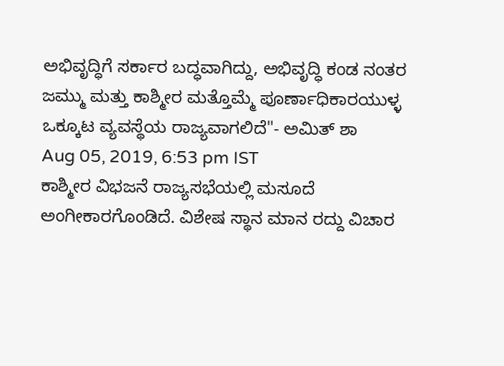ಅಭಿವೃದ್ಧಿಗೆ ಸರ್ಕಾರ ಬದ್ಧವಾಗಿದ್ದು, ಅಭಿವೃದ್ಧಿ ಕಂಡ ನಂತರ ಜಮ್ಮು ಮತ್ತು ಕಾಶ್ಮೀರ ಮತ್ತೊಮ್ಮೆ ಪೂರ್ಣಾಧಿಕಾರಯುಳ್ಳ ಒಕ್ಕೂಟ ವ್ಯವಸ್ಥೆಯ ರಾಜ್ಯವಾಗಲಿದೆ"- ಅಮಿತ್ ಶಾ
Aug 05, 2019, 6:53 pm IST
ಕಾಶ್ಮೀರ ವಿಭಜನೆ ರಾಜ್ಯಸಭೆಯಲ್ಲಿ ಮಸೂದೆ ಅಂಗೀಕಾರಗೊಂಡಿದೆ. ವಿಶೇಷ ಸ್ಥಾನ ಮಾನ ರದ್ದು ವಿಚಾರ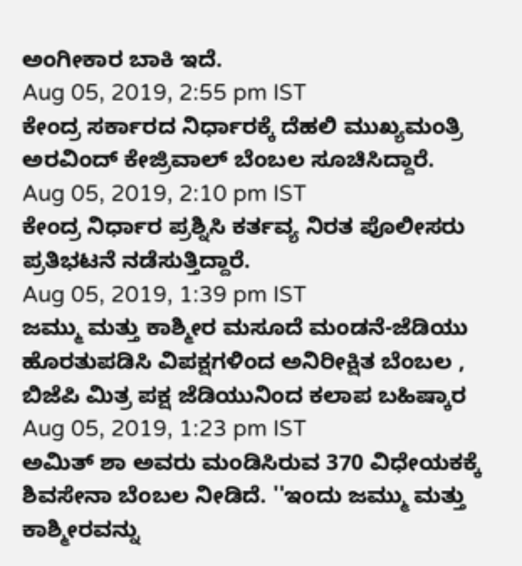ಅಂಗೀಕಾರ ಬಾಕಿ ಇದೆ.
Aug 05, 2019, 2:55 pm IST
ಕೇಂದ್ರ ಸರ್ಕಾರದ ನಿರ್ಧಾರಕ್ಕೆ ದೆಹಲಿ ಮುಖ್ಯಮಂತ್ರಿ ಅರವಿಂದ್ ಕೇಜ್ರಿವಾಲ್ ಬೆಂಬಲ ಸೂಚಿಸಿದ್ದಾರೆ.
Aug 05, 2019, 2:10 pm IST
ಕೇಂದ್ರ ನಿರ್ಧಾರ ಪ್ರಶ್ನಿಸಿ ಕರ್ತವ್ಯ ನಿರತ ಪೊಲೀಸರು ಪ್ರತಿಭಟನೆ ನಡೆಸುತ್ತಿದ್ದಾರೆ.
Aug 05, 2019, 1:39 pm IST
ಜಮ್ಮು ಮತ್ತು ಕಾಶ್ಮೀರ ಮಸೂದೆ ಮಂಡನೆ-ಜೆಡಿಯು ಹೊರತುಪಡಿಸಿ ವಿಪಕ್ಷಗಳಿಂದ ಅನಿರೀಕ್ಷಿತ ಬೆಂಬಲ , ಬಿಜೆಪಿ ಮಿತ್ರ ಪಕ್ಷ ಜೆಡಿಯುನಿಂದ ಕಲಾಪ ಬಹಿಷ್ಕಾರ
Aug 05, 2019, 1:23 pm IST
ಅಮಿತ್ ಶಾ ಅವರು ಮಂಡಿಸಿರುವ 370 ವಿಧೇಯಕಕ್ಕೆ ಶಿವಸೇನಾ ಬೆಂಬಲ ನೀಡಿದೆ. ''ಇಂದು ಜಮ್ಮು ಮತ್ತು ಕಾಶ್ಮೀರವನ್ನು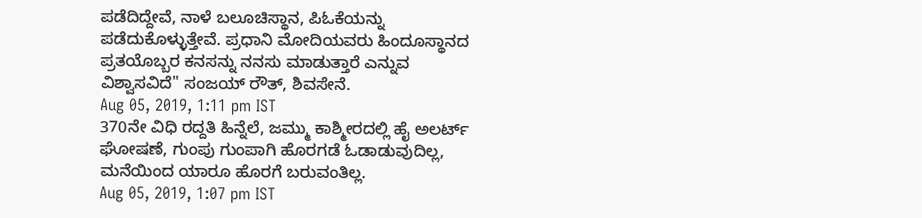ಪಡೆದಿದ್ದೇವೆ, ನಾಳೆ ಬಲೂಚಿಸ್ಥಾನ, ಪಿಓಕೆಯನ್ನು ಪಡೆದುಕೊಳ್ಳುತ್ತೇವೆ. ಪ್ರಧಾನಿ ಮೋದಿಯವರು ಹಿಂದೂಸ್ಥಾನದ ಪ್ರತಯೊಬ್ಬರ ಕನಸನ್ನು ನನಸು ಮಾಡುತ್ತಾರೆ ಎನ್ನುವ ವಿಶ್ವಾಸವಿದೆ'' ಸಂಜಯ್ ರೌತ್, ಶಿವಸೇನೆ.
Aug 05, 2019, 1:11 pm IST
370ನೇ ವಿಧಿ ರದ್ದತಿ ಹಿನ್ನೆಲೆ, ಜಮ್ಮು ಕಾಶ್ಮೀರದಲ್ಲಿ ಹೈ ಅಲರ್ಟ್ ಘೋಷಣೆ, ಗುಂಪು ಗುಂಪಾಗಿ ಹೊರಗಡೆ ಓಡಾಡುವುದಿಲ್ಲ, ಮನೆಯಿಂದ ಯಾರೂ ಹೊರಗೆ ಬರುವಂತಿಲ್ಲ.
Aug 05, 2019, 1:07 pm IST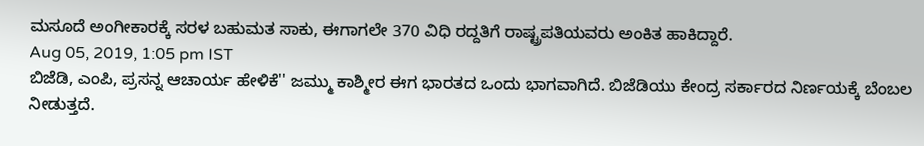ಮಸೂದೆ ಅಂಗೀಕಾರಕ್ಕೆ ಸರಳ ಬಹುಮತ ಸಾಕು, ಈಗಾಗಲೇ 370 ವಿಧಿ ರದ್ದತಿಗೆ ರಾಷ್ಟ್ರಪತಿಯವರು ಅಂಕಿತ ಹಾಕಿದ್ದಾರೆ.
Aug 05, 2019, 1:05 pm IST
ಬಿಜೆಡಿ, ಎಂಪಿ, ಪ್ರಸನ್ನ ಆಚಾರ್ಯ ಹೇಳಿಕೆ'' ಜಮ್ಮು ಕಾಶ್ಮೀರ ಈಗ ಭಾರತದ ಒಂದು ಭಾಗವಾಗಿದೆ. ಬಿಜೆಡಿಯು ಕೇಂದ್ರ ಸರ್ಕಾರದ ನಿರ್ಣಯಕ್ಕೆ ಬೆಂಬಲ ನೀಡುತ್ತದೆ.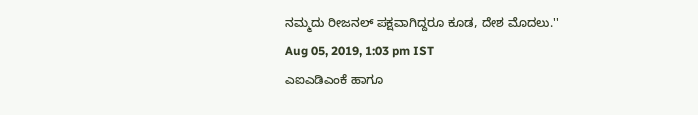ನಮ್ಮದು ರೀಜನಲ್ ಪಕ್ಷವಾಗಿದ್ದರೂ ಕೂಡ, ದೇಶ ಮೊದಲು.''
Aug 05, 2019, 1:03 pm IST
ಎಐಎಡಿಎಂಕೆ ಹಾಗೂ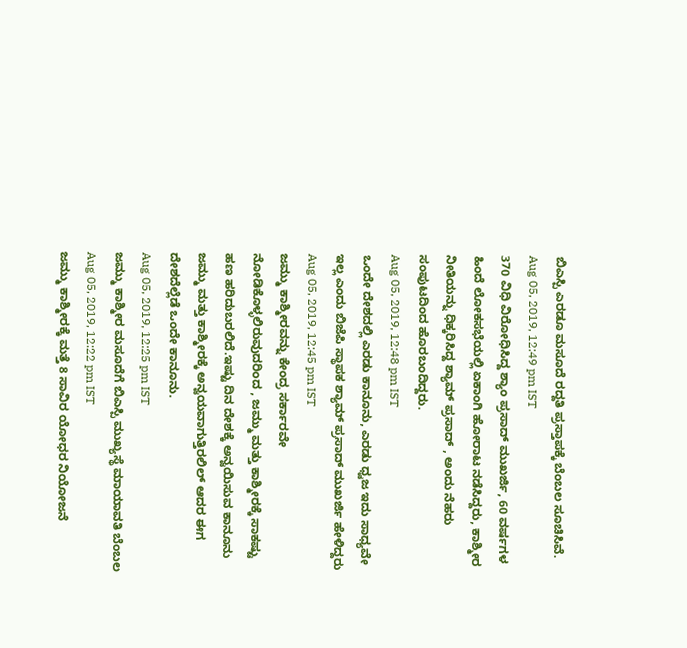ಬಿಎಸ್ಪಿ ಎರಡೂ ಮಸೂದೆ ರದ್ದತಿ ಪ್ರಸ್ತಾಪಕ್ಕೆ ಬೆಂಬಲ ಸೂಚಿಸಿವೆ.
Aug 05, 2019, 12:49 pm IST
370 ವಿಧಿ ವಿರೋಧಿಸಿದ್ದ ಶ್ಯಾಂ ಪ್ರಸಾದ್ ಮುಖರ್ಜಿ, 60 ವರ್ಷಗಳ ಹಿಂದೆ ಲೋಕಸಭೆಯಲ್ಲಿ ಏಕಾಂಗಿ ಹೋರಾಟ ನಡೆಸಿದ್ದರು, ಕಾಶ್ಮೀರ ನೀತಿಯನ್ನು ಧಿಕ್ಕರಿಸಿದ್ದ ಶ್ಯಾಮ್ ಪ್ರಸಾದ್ , ಅಂದು ನೆಹರು ಸಂಪುಟದಿಂದ ಹೊರಬಂದಿದ್ದರು.
Aug 05, 2019, 12:48 pm IST
ಒಂದೇ ದೇಶದಲ್ಲಿ ಎರಡು ಕಾನೂನು, ಎರಡು ಧ್ವಜ ಇದು ಸಾಧ್ಯವೇ ಇಲ್ಲ ಎಂದು ಬಿಜೆಪಿ ಸ್ಥಾಪಕ ಶ್ಯಾಮ್ ಪ್ರಸಾದ್ ಮುಖರ್ಜಿ ಹೇಳಿದ್ದರು
Aug 05, 2019, 12:45 pm IST
ಜಮ್ಮು ಕಾಶ್ಮೀರವನ್ನು ಕೇಂದ್ರ ಸರ್ಕಾರವೇ ನೋಡಿಕೊಳ್ಳಲಿರುವುದರಿಂದ , ಜಮ್ಮು ಮತ್ತು ಕಾಶ್ಮೀರಕ್ಕೆ ಸಾಕಷ್ಟು ಹಣ ಹರಿದುಬರಲಿದೆ.ಇಷ್ಟು ದಿನ ದೇಶಕ್ಕೆ ಅನ್ವಯಿಸುವ ಕಾನೂನು ಜಮ್ಮು ಮತ್ತು ಕಾಶ್ಮೀರಕ್ಕೆ ಅನ್ವಯವಾಗುತ್ತಿರಲಿಲ್ ಆದರ ಈಗ ದೇಶದೆಲ್ಲೆಡೆ ಒಂದೇ ಕಾನೂನು.
Aug 05, 2019, 12:25 pm IST
ಜಮ್ಮು ಕಾಶ್ಮೀರ ಮಸೂದೆಗೆ ಬಿಎಸ್ಪಿ ಮುಖ್ಯಸ್ಥೆ ಮಾಯಾವತಿ ಬೆಂಬಲ
Aug 05, 2019, 12:22 pm IST
ಜಮ್ಮು ಕಾಶ್ಮೀರಕ್ಕೆ ಮತ್ತೆ 8 ಸಾವಿರ ಯೋಧರ ನಿಯೋಜನೆ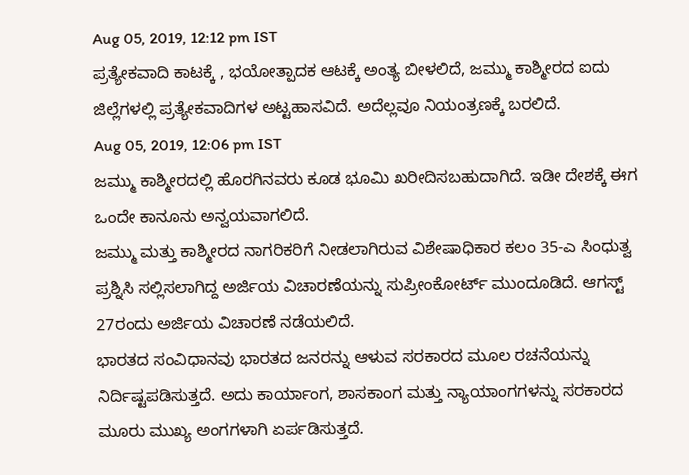Aug 05, 2019, 12:12 pm IST
ಪ್ರತ್ಯೇಕವಾದಿ ಕಾಟಕ್ಕೆ , ಭಯೋತ್ಪಾದಕ ಆಟಕ್ಕೆ ಅಂತ್ಯ ಬೀಳಲಿದೆ, ಜಮ್ಮು ಕಾಶ್ಮೀರದ ಐದು ಜಿಲ್ಲೆಗಳಲ್ಲಿ ಪ್ರತ್ಯೇಕವಾದಿಗಳ ಅಟ್ಟಹಾಸವಿದೆ. ಅದೆಲ್ಲವೂ ನಿಯಂತ್ರಣಕ್ಕೆ ಬರಲಿದೆ.
Aug 05, 2019, 12:06 pm IST
ಜಮ್ಮು ಕಾಶ್ಮೀರದಲ್ಲಿ ಹೊರಗಿನವರು ಕೂಡ ಭೂಮಿ ಖರೀದಿಸಬಹುದಾಗಿದೆ. ಇಡೀ ದೇಶಕ್ಕೆ ಈಗ ಒಂದೇ ಕಾನೂನು ಅನ್ವಯವಾಗಲಿದೆ.
ಜಮ್ಮು ಮತ್ತು ಕಾಶ್ಮೀರದ ನಾಗರಿಕರಿಗೆ ನೀಡಲಾಗಿರುವ ವಿಶೇಷಾಧಿಕಾರ ಕಲಂ 35-ಎ ಸಿಂಧುತ್ವ ಪ್ರಶ್ನಿಸಿ ಸಲ್ಲಿಸಲಾಗಿದ್ದ ಅರ್ಜಿಯ ವಿಚಾರಣೆಯನ್ನು ಸುಪ್ರೀಂಕೋರ್ಟ್ ಮುಂದೂಡಿದೆ. ಆಗಸ್ಟ್ 27ರಂದು ಅರ್ಜಿಯ ವಿಚಾರಣೆ ನಡೆಯಲಿದೆ.
ಭಾರತದ ಸಂವಿಧಾನವು ಭಾರತದ ಜನರನ್ನು ಆಳುವ ಸರಕಾರದ ಮೂಲ ರಚನೆಯನ್ನು ನಿರ್ದಿಷ್ಟಪಡಿಸುತ್ತದೆ. ಅದು ಕಾರ್ಯಾಂಗ, ಶಾಸಕಾಂಗ ಮತ್ತು ನ್ಯಾಯಾಂಗಗಳನ್ನು ಸರಕಾರದ ಮೂರು ಮುಖ್ಯ ಅಂಗಗಳಾಗಿ ಏರ್ಪಡಿಸುತ್ತದೆ.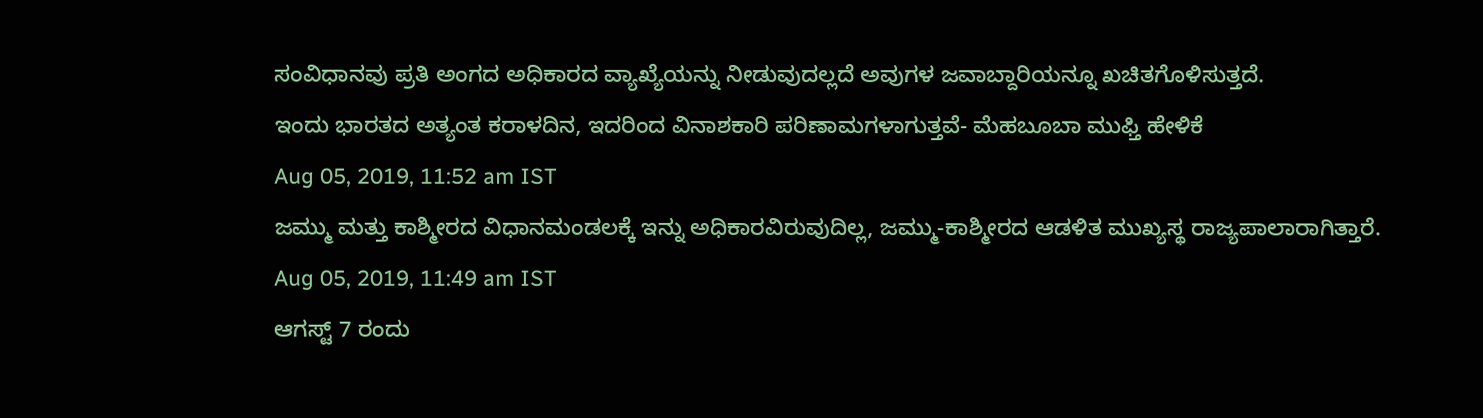ಸಂವಿಧಾನವು ಪ್ರತಿ ಅಂಗದ ಅಧಿಕಾರದ ವ್ಯಾಖ್ಯೆಯನ್ನು ನೀಡುವುದಲ್ಲದೆ ಅವುಗಳ ಜವಾಬ್ದಾರಿಯನ್ನೂ ಖಚಿತಗೊಳಿಸುತ್ತದೆ.
ಇಂದು ಭಾರತದ ಅತ್ಯಂತ ಕರಾಳದಿನ, ಇದರಿಂದ ವಿನಾಶಕಾರಿ ಪರಿಣಾಮಗಳಾಗುತ್ತವೆ- ಮೆಹಬೂಬಾ ಮುಫ್ತಿ ಹೇಳಿಕೆ
Aug 05, 2019, 11:52 am IST
ಜಮ್ಮು ಮತ್ತು ಕಾಶ್ಮೀರದ ವಿಧಾನಮಂಡಲಕ್ಕೆ ಇನ್ನು ಅಧಿಕಾರವಿರುವುದಿಲ್ಲ, ಜಮ್ಮು-ಕಾಶ್ಮೀರದ ಆಡಳಿತ ಮುಖ್ಯಸ್ಥ ರಾಜ್ಯಪಾಲಾರಾಗಿತ್ತಾರೆ.
Aug 05, 2019, 11:49 am IST
ಆಗಸ್ಟ್ 7 ರಂದು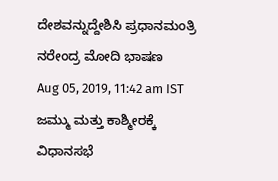ದೇಶವನ್ನುದ್ದೇಶಿಸಿ ಪ್ರಧಾನಮಂತ್ರಿ ನರೇಂದ್ರ ಮೋದಿ ಭಾಷಣ
Aug 05, 2019, 11:42 am IST
ಜಮ್ಮು ಮತ್ತು ಕಾಶ್ಮೀರಕ್ಕೆ ವಿಧಾನಸಭೆ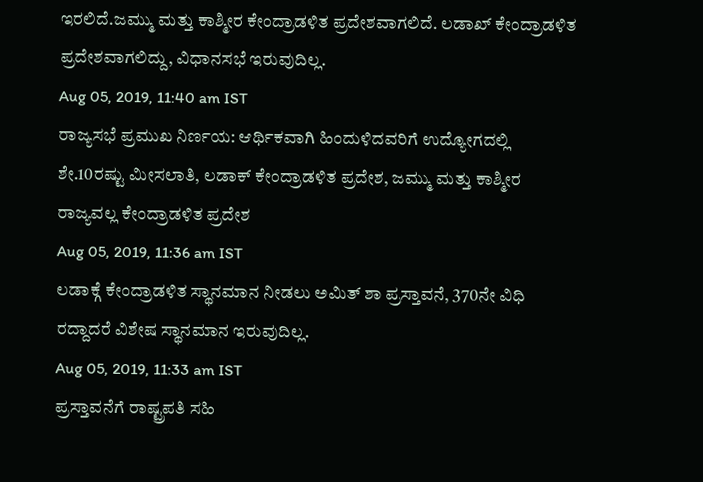ಇರಲಿದೆ.ಜಮ್ಮು ಮತ್ತು ಕಾಶ್ಮೀರ ಕೇಂದ್ರಾಡಳಿತ ಪ್ರದೇಶವಾಗಲಿದೆ. ಲಡಾಖ್ ಕೇಂದ್ರಾಡಳಿತ ಪ್ರದೇಶವಾಗಲಿದ್ದು, ವಿಧಾನಸಭೆ ಇರುವುದಿಲ್ಲ.
Aug 05, 2019, 11:40 am IST
ರಾಜ್ಯಸಭೆ ಪ್ರಮುಖ ನಿರ್ಣಯ: ಆರ್ಥಿಕವಾಗಿ ಹಿಂದುಳಿದವರಿಗೆ ಉದ್ಯೋಗದಲ್ಲಿ ಶೇ.10ರಷ್ಟು ಮೀಸಲಾತಿ, ಲಡಾಕ್ ಕೇಂದ್ರಾಡಳಿತ ಪ್ರದೇಶ, ಜಮ್ಮು ಮತ್ತು ಕಾಶ್ಮೀರ ರಾಜ್ಯವಲ್ಲ ಕೇಂದ್ರಾಡಳಿತ ಪ್ರದೇಶ
Aug 05, 2019, 11:36 am IST
ಲಡಾಕ್ಗೆ ಕೇಂದ್ರಾಡಳಿತ ಸ್ಥಾನಮಾನ ನೀಡಲು ಅಮಿತ್ ಶಾ ಪ್ರಸ್ತಾವನೆ, 370ನೇ ವಿಧಿ ರದ್ದಾದರೆ ವಿಶೇಷ ಸ್ಥಾನಮಾನ ಇರುವುದಿಲ್ಲ.
Aug 05, 2019, 11:33 am IST
ಪ್ರಸ್ತಾವನೆಗೆ ರಾಷ್ಟ್ರಪತಿ ಸಹಿ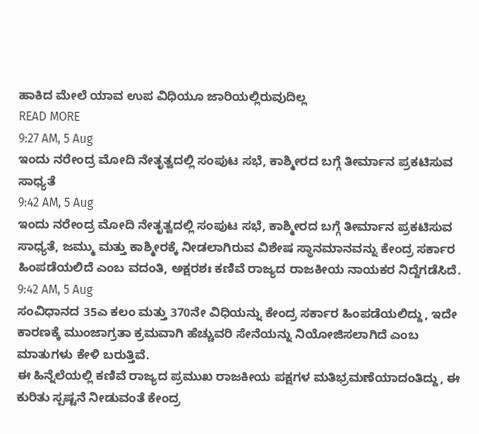ಹಾಕಿದ ಮೇಲೆ ಯಾವ ಉಪ ವಿಧಿಯೂ ಜಾರಿಯಲ್ಲಿರುವುದಿಲ್ಲ
READ MORE
9:27 AM, 5 Aug
ಇಂದು ನರೇಂದ್ರ ಮೋದಿ ನೇತೃತ್ವದಲ್ಲಿ ಸಂಪುಟ ಸಭೆ, ಕಾಶ್ಮೀರದ ಬಗ್ಗೆ ತೀರ್ಮಾನ ಪ್ರಕಟಿಸುವ ಸಾಧ್ಯತೆ
9:42 AM, 5 Aug
ಇಂದು ನರೇಂದ್ರ ಮೋದಿ ನೇತೃತ್ವದಲ್ಲಿ ಸಂಪುಟ ಸಭೆ, ಕಾಶ್ಮೀರದ ಬಗ್ಗೆ ತೀರ್ಮಾನ ಪ್ರಕಟಿಸುವ ಸಾಧ್ಯತೆ, ಜಮ್ಮು ಮತ್ತು ಕಾಶ್ಮೀರಕ್ಕೆ ನೀಡಲಾಗಿರುವ ವಿಶೇಷ ಸ್ಥಾನಮಾನವನ್ನು ಕೇಂದ್ರ ಸರ್ಕಾರ ಹಿಂಪಡೆಯಲಿದೆ ಎಂಬ ವದಂತಿ, ಅಕ್ಷರಶಃ ಕಣಿವೆ ರಾಜ್ಯದ ರಾಜಕೀಯ ನಾಯಕರ ನಿದ್ದೆಗಡೆಸಿದೆ.
9:42 AM, 5 Aug
ಸಂವಿಧಾನದ 35ಎ ಕಲಂ ಮತ್ತು 370ನೇ ವಿಧಿಯನ್ನು ಕೇಂದ್ರ ಸರ್ಕಾರ ಹಿಂಪಡೆಯಲಿದ್ದು, ಇದೇ ಕಾರಣಕ್ಕೆ ಮುಂಜಾಗ್ರತಾ ಕ್ರಮವಾಗಿ ಹೆಚ್ಚುವರಿ ಸೇನೆಯನ್ನು ನಿಯೋಜಿಸಲಾಗಿದೆ ಎಂಬ ಮಾತುಗಳು ಕೇಳಿ ಬರುತ್ತಿವೆ.
ಈ ಹಿನ್ನೆಲೆಯಲ್ಲಿ ಕಣಿವೆ ರಾಜ್ಯದ ಪ್ರಮುಖ ರಾಜಕೀಯ ಪಕ್ಷಗಳ ಮತಿಭ್ರಮಣೆಯಾದಂತಿದ್ದು, ಈ ಕುರಿತು ಸ್ಪಷ್ಟನೆ ನೀಡುವಂತೆ ಕೇಂದ್ರ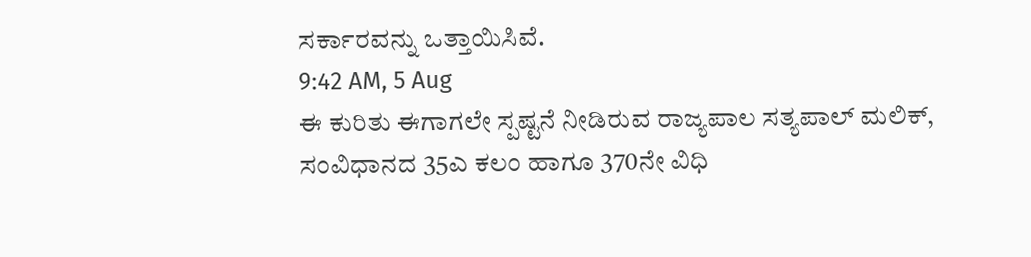ಸರ್ಕಾರವನ್ನು ಒತ್ತಾಯಿಸಿವೆ.
9:42 AM, 5 Aug
ಈ ಕುರಿತು ಈಗಾಗಲೇ ಸ್ಪಷ್ಟನೆ ನೀಡಿರುವ ರಾಜ್ಯಪಾಲ ಸತ್ಯಪಾಲ್ ಮಲಿಕ್, ಸಂವಿಧಾನದ 35ಎ ಕಲಂ ಹಾಗೂ 370ನೇ ವಿಧಿ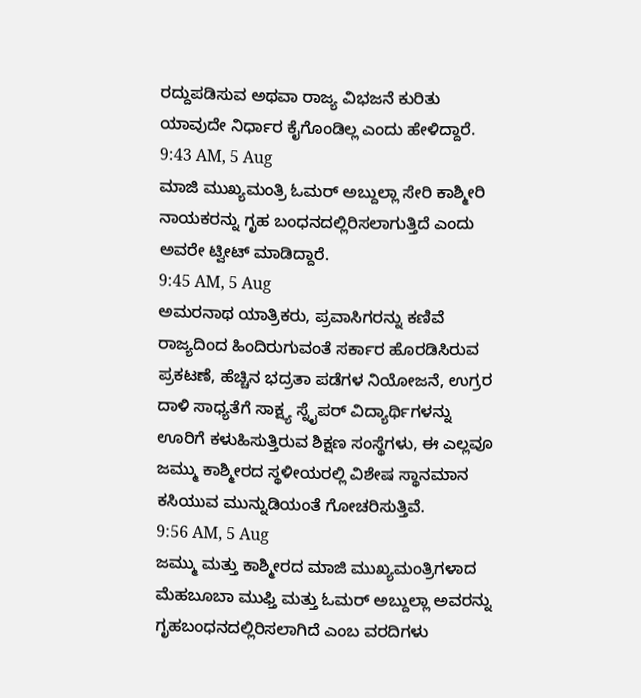ರದ್ದುಪಡಿಸುವ ಅಥವಾ ರಾಜ್ಯ ವಿಭಜನೆ ಕುರಿತು ಯಾವುದೇ ನಿರ್ಧಾರ ಕೈಗೊಂಡಿಲ್ಲ ಎಂದು ಹೇಳಿದ್ದಾರೆ.
9:43 AM, 5 Aug
ಮಾಜಿ ಮುಖ್ಯಮಂತ್ರಿ ಓಮರ್ ಅಬ್ದುಲ್ಲಾ ಸೇರಿ ಕಾಶ್ಮೀರಿ ನಾಯಕರನ್ನು ಗೃಹ ಬಂಧನದಲ್ಲಿರಿಸಲಾಗುತ್ತಿದೆ ಎಂದು ಅವರೇ ಟ್ವೀಟ್ ಮಾಡಿದ್ದಾರೆ.
9:45 AM, 5 Aug
ಅಮರನಾಥ ಯಾತ್ರಿಕರು, ಪ್ರವಾಸಿಗರನ್ನು ಕಣಿವೆ ರಾಜ್ಯದಿಂದ ಹಿಂದಿರುಗುವಂತೆ ಸರ್ಕಾರ ಹೊರಡಿಸಿರುವ ಪ್ರಕಟಣೆ, ಹೆಚ್ಚಿನ ಭದ್ರತಾ ಪಡೆಗಳ ನಿಯೋಜನೆ, ಉಗ್ರರ ದಾಳಿ ಸಾಧ್ಯತೆಗೆ ಸಾಕ್ಷ್ಯ ಸ್ನೈಪರ್ ವಿದ್ಯಾರ್ಥಿಗಳನ್ನು ಊರಿಗೆ ಕಳುಹಿಸುತ್ತಿರುವ ಶಿಕ್ಷಣ ಸಂಸ್ಥೆಗಳು, ಈ ಎಲ್ಲವೂ ಜಮ್ಮು ಕಾಶ್ಮೀರದ ಸ್ಥಳೀಯರಲ್ಲಿ ವಿಶೇಷ ಸ್ಥಾನಮಾನ ಕಸಿಯುವ ಮುನ್ನುಡಿಯಂತೆ ಗೋಚರಿಸುತ್ತಿವೆ.
9:56 AM, 5 Aug
ಜಮ್ಮು ಮತ್ತು ಕಾಶ್ಮೀರದ ಮಾಜಿ ಮುಖ್ಯಮಂತ್ರಿಗಳಾದ ಮೆಹಬೂಬಾ ಮುಫ್ತಿ ಮತ್ತು ಓಮರ್ ಅಬ್ದುಲ್ಲಾ ಅವರನ್ನು ಗೃಹಬಂಧನದಲ್ಲಿರಿಸಲಾಗಿದೆ ಎಂಬ ವರದಿಗಳು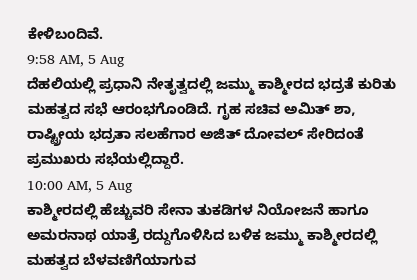ಕೇಳಿಬಂದಿವೆ.
9:58 AM, 5 Aug
ದೆಹಲಿಯಲ್ಲಿ ಪ್ರಧಾನಿ ನೇತೃತ್ವದಲ್ಲಿ ಜಮ್ಮು ಕಾಶ್ಮೀರದ ಭದ್ರತೆ ಕುರಿತು ಮಹತ್ವದ ಸಭೆ ಆರಂಭಗೊಂಡಿದೆ. ಗೃಹ ಸಚಿವ ಅಮಿತ್ ಶಾ, ರಾಷ್ಟ್ರೀಯ ಭದ್ರತಾ ಸಲಹೆಗಾರ ಅಜಿತ್ ದೋವಲ್ ಸೇರಿದಂತೆ ಪ್ರಮುಖರು ಸಭೆಯಲ್ಲಿದ್ದಾರೆ.
10:00 AM, 5 Aug
ಕಾಶ್ಮೀರದಲ್ಲಿ ಹೆಚ್ಚುವರಿ ಸೇನಾ ತುಕಡಿಗಳ ನಿಯೋಜನೆ ಹಾಗೂ ಅಮರನಾಥ ಯಾತ್ರೆ ರದ್ದುಗೊಳಿಸಿದ ಬಳಿಕ ಜಮ್ಮು ಕಾಶ್ಮೀರದಲ್ಲಿ ಮಹತ್ವದ ಬೆಳವಣಿಗೆಯಾಗುವ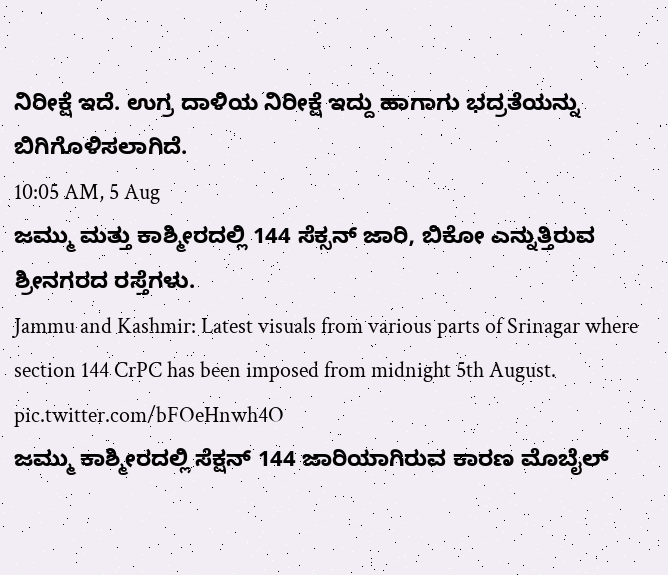ನಿರೀಕ್ಷೆ ಇದೆ. ಉಗ್ರ ದಾಳಿಯ ನಿರೀಕ್ಷೆ ಇದ್ದು ಹಾಗಾಗು ಭದ್ರತೆಯನ್ನು ಬಿಗಿಗೊಳಿಸಲಾಗಿದೆ.
10:05 AM, 5 Aug
ಜಮ್ಮು ಮತ್ತು ಕಾಶ್ಮೀರದಲ್ಲಿ 144 ಸೆಕ್ಸನ್ ಜಾರಿ, ಬಿಕೋ ಎನ್ನುತ್ತಿರುವ ಶ್ರೀನಗರದ ರಸ್ತೆಗಳು.
Jammu and Kashmir: Latest visuals from various parts of Srinagar where section 144 CrPC has been imposed from midnight 5th August. pic.twitter.com/bFOeHnwh4O
ಜಮ್ಮು ಕಾಶ್ಮೀರದಲ್ಲಿ ಸೆಕ್ಷನ್ 144 ಜಾರಿಯಾಗಿರುವ ಕಾರಣ ಮೊಬೈಲ್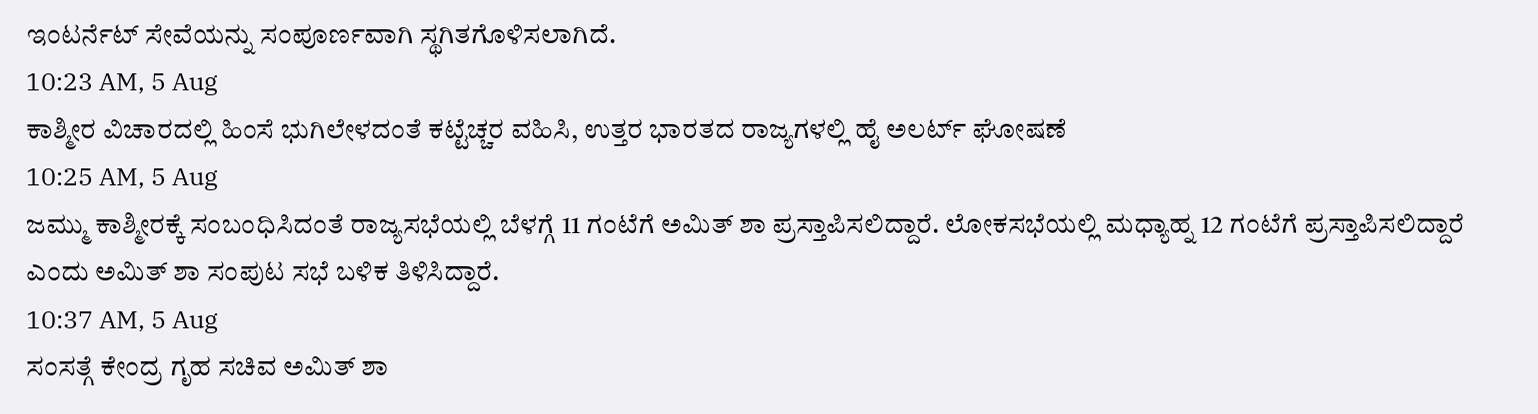ಇಂಟರ್ನೆಟ್ ಸೇವೆಯನ್ನು ಸಂಪೂರ್ಣವಾಗಿ ಸ್ಥಗಿತಗೊಳಿಸಲಾಗಿದೆ.
10:23 AM, 5 Aug
ಕಾಶ್ಮೀರ ವಿಚಾರದಲ್ಲಿ ಹಿಂಸೆ ಭುಗಿಲೇಳದಂತೆ ಕಟ್ಟೆಚ್ಚರ ವಹಿಸಿ, ಉತ್ತರ ಭಾರತದ ರಾಜ್ಯಗಳಲ್ಲಿ ಹೈ ಅಲರ್ಟ್ ಘೋಷಣೆ
10:25 AM, 5 Aug
ಜಮ್ಮು ಕಾಶ್ಮೀರಕ್ಕೆ ಸಂಬಂಧಿಸಿದಂತೆ ರಾಜ್ಯಸಭೆಯಲ್ಲಿ ಬೆಳಗ್ಗೆ 11 ಗಂಟೆಗೆ ಅಮಿತ್ ಶಾ ಪ್ರಸ್ತಾಪಿಸಲಿದ್ದಾರೆ. ಲೋಕಸಭೆಯಲ್ಲಿ ಮಧ್ಯಾಹ್ನ 12 ಗಂಟೆಗೆ ಪ್ರಸ್ತಾಪಿಸಲಿದ್ದಾರೆ ಎಂದು ಅಮಿತ್ ಶಾ ಸಂಪುಟ ಸಭೆ ಬಳಿಕ ತಿಳಿಸಿದ್ದಾರೆ.
10:37 AM, 5 Aug
ಸಂಸತ್ಗೆ ಕೇಂದ್ರ ಗೃಹ ಸಚಿವ ಅಮಿತ್ ಶಾ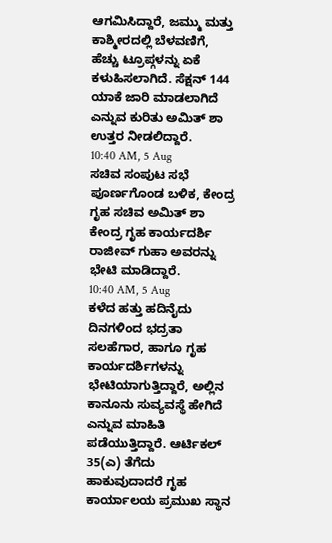ಆಗಮಿಸಿದ್ದಾರೆ, ಜಮ್ಮು ಮತ್ತು ಕಾಶ್ಮೀರದಲ್ಲಿ ಬೆಳವಣಿಗೆ, ಹೆಚ್ಚು ಟ್ರೂಪ್ಗಳನ್ನು ಏಕೆ ಕಳುಹಿಸಲಾಗಿದೆ. ಸೆಕ್ಷನ್ 144 ಯಾಕೆ ಜಾರಿ ಮಾಡಲಾಗಿದೆ ಎನ್ನುವ ಕುರಿತು ಅಮಿತ್ ಶಾ ಉತ್ತರ ನೀಡಲಿದ್ದಾರೆ.
10:40 AM, 5 Aug
ಸಚಿವ ಸಂಪುಟ ಸಭೆ ಪೂರ್ಣಗೊಂಡ ಬಳಿಕ, ಕೇಂದ್ರ ಗೃಹ ಸಚಿವ ಅಮಿತ್ ಶಾ ಕೇಂದ್ರ ಗೃಹ ಕಾರ್ಯದರ್ಶಿ ರಾಜೀವ್ ಗುಹಾ ಅವರನ್ನು ಭೇಟಿ ಮಾಡಿದ್ದಾರೆ.
10:40 AM, 5 Aug
ಕಳೆದ ಹತ್ತು ಹದಿನೈದು ದಿನಗಳಿಂದ ಭದ್ರತಾ ಸಲಹೆಗಾರ, ಹಾಗೂ ಗೃಹ ಕಾರ್ಯದರ್ಶಿಗಳನ್ನು ಭೇಟಿಯಾಗುತ್ತಿದ್ದಾರೆ, ಅಲ್ಲಿನ ಕಾನೂನು ಸುವ್ಯವಸ್ಥೆ ಹೇಗಿದೆ ಎನ್ನುವ ಮಾಹಿತಿ ಪಡೆಯುತ್ತಿದ್ದಾರೆ. ಆರ್ಟಿಕಲ್ 35(ಎ) ತೆಗೆದು ಹಾಕುವುದಾದರೆ ಗೃಹ ಕಾರ್ಯಾಲಯ ಪ್ರಮುಖ ಸ್ಥಾನ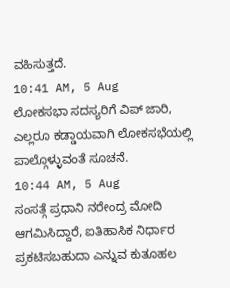ವಹಿಸುತ್ತದೆ.
10:41 AM, 5 Aug
ಲೋಕಸಭಾ ಸದಸ್ಯರಿಗೆ ವಿಪ್ ಜಾರಿ, ಎಲ್ಲರೂ ಕಡ್ಡಾಯವಾಗಿ ಲೋಕಸಭೆಯಲ್ಲಿ ಪಾಲ್ಗೊಳ್ಳುವಂತೆ ಸೂಚನೆ.
10:44 AM, 5 Aug
ಸಂಸತ್ಗೆ ಪ್ರಧಾನಿ ನರೇಂದ್ರ ಮೋದಿ ಆಗಮಿಸಿದ್ದಾರೆ, ಐತಿಹಾಸಿಕ ನಿರ್ಧಾರ ಪ್ರಕಟಿಸಬಹುದಾ ಎನ್ನುವ ಕುತೂಹಲ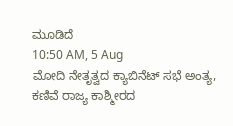ಮೂಡಿದೆ
10:50 AM, 5 Aug
ಮೋದಿ ನೇತೃತ್ವದ ಕ್ಯಾಬಿನೆಟ್ ಸಭೆ ಅಂತ್ಯ, ಕಣಿವೆ ರಾಜ್ಯ ಕಾಶ್ಮೀರದ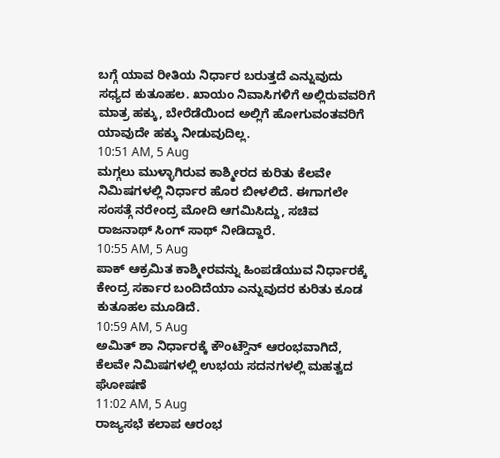ಬಗ್ಗೆ ಯಾವ ರೀತಿಯ ನಿರ್ಧಾರ ಬರುತ್ತದೆ ಎನ್ನುವುದು ಸಧ್ಯದ ಕುತೂಹಲ. ಖಾಯಂ ನಿವಾಸಿಗಳಿಗೆ ಅಲ್ಲಿರುವವರಿಗೆ ಮಾತ್ರ ಹಕ್ಕು, ಬೇರೆಡೆಯಿಂದ ಅಲ್ಲಿಗೆ ಹೋಗುವಂತವರಿಗೆ ಯಾವುದೇ ಹಕ್ಕು ನೀಡುವುದಿಲ್ಲ.
10:51 AM, 5 Aug
ಮಗ್ಗಲು ಮುಳ್ಳಾಗಿರುವ ಕಾಶ್ಮೀರದ ಕುರಿತು ಕೆಲವೇ ನಿಮಿಷಗಳಲ್ಲಿ ನಿರ್ಧಾರ ಹೊರ ಬೀಳಲಿದೆ. ಈಗಾಗಲೇ ಸಂಸತ್ಗೆ ನರೇಂದ್ರ ಮೋದಿ ಆಗಮಿಸಿದ್ದು, ಸಚಿವ ರಾಜನಾಥ್ ಸಿಂಗ್ ಸಾಥ್ ನೀಡಿದ್ದಾರೆ.
10:55 AM, 5 Aug
ಪಾಕ್ ಆಕ್ರಮಿತ ಕಾಶ್ಮೀರವನ್ನು ಹಿಂಪಡೆಯುವ ನಿರ್ಧಾರಕ್ಕೆ ಕೇಂದ್ರ ಸರ್ಕಾರ ಬಂದಿದೆಯಾ ಎನ್ನುವುದರ ಕುರಿತು ಕೂಡ ಕುತೂಹಲ ಮೂಡಿದೆ.
10:59 AM, 5 Aug
ಅಮಿತ್ ಶಾ ನಿರ್ಧಾರಕ್ಕೆ ಕೌಂಟ್ಡೌನ್ ಆರಂಭವಾಗಿದೆ, ಕೆಲವೇ ನಿಮಿಷಗಳಲ್ಲಿ ಉಭಯ ಸದನಗಳಲ್ಲಿ ಮಹತ್ವದ ಘೋಷಣೆ
11:02 AM, 5 Aug
ರಾಜ್ಯಸಭೆ ಕಲಾಪ ಆರಂಭ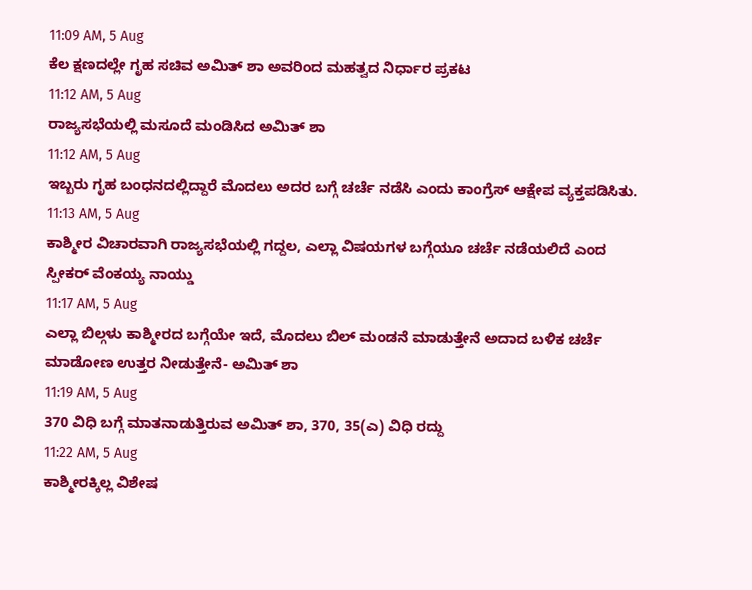11:09 AM, 5 Aug
ಕೆಲ ಕ್ಷಣದಲ್ಲೇ ಗೃಹ ಸಚಿವ ಅಮಿತ್ ಶಾ ಅವರಿಂದ ಮಹತ್ವದ ನಿರ್ಧಾರ ಪ್ರಕಟ
11:12 AM, 5 Aug
ರಾಜ್ಯಸಭೆಯಲ್ಲಿ ಮಸೂದೆ ಮಂಡಿಸಿದ ಅಮಿತ್ ಶಾ
11:12 AM, 5 Aug
ಇಬ್ಬರು ಗೃಹ ಬಂಧನದಲ್ಲಿದ್ದಾರೆ ಮೊದಲು ಅದರ ಬಗ್ಗೆ ಚರ್ಚೆ ನಡೆಸಿ ಎಂದು ಕಾಂಗ್ರೆಸ್ ಆಕ್ಷೇಪ ವ್ಯಕ್ತಪಡಿಸಿತು.
11:13 AM, 5 Aug
ಕಾಶ್ಮೀರ ವಿಚಾರವಾಗಿ ರಾಜ್ಯಸಭೆಯಲ್ಲಿ ಗದ್ದಲ, ಎಲ್ಲಾ ವಿಷಯಗಳ ಬಗ್ಗೆಯೂ ಚರ್ಚೆ ನಡೆಯಲಿದೆ ಎಂದ ಸ್ಪೀಕರ್ ವೆಂಕಯ್ಯ ನಾಯ್ಡು
11:17 AM, 5 Aug
ಎಲ್ಲಾ ಬಿಲ್ಗಳು ಕಾಶ್ಮೀರದ ಬಗ್ಗೆಯೇ ಇದೆ, ಮೊದಲು ಬಿಲ್ ಮಂಡನೆ ಮಾಡುತ್ತೇನೆ ಅದಾದ ಬಳಿಕ ಚರ್ಚೆ ಮಾಡೋಣ ಉತ್ತರ ನೀಡುತ್ತೇನೆ- ಅಮಿತ್ ಶಾ
11:19 AM, 5 Aug
370 ವಿಧಿ ಬಗ್ಗೆ ಮಾತನಾಡುತ್ತಿರುವ ಅಮಿತ್ ಶಾ, 370, 35(ಎ) ವಿಧಿ ರದ್ದು
11:22 AM, 5 Aug
ಕಾಶ್ಮೀರಕ್ಕಿಲ್ಲ ವಿಶೇಷ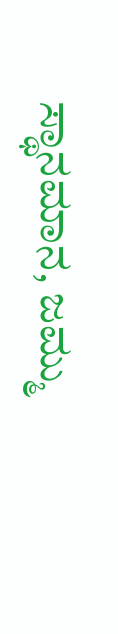ಸ್ಥಾನಮಾನ, ಜಮ್ಮು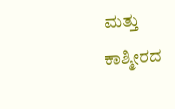ಮತ್ತು ಕಾಶ್ಮೀರದ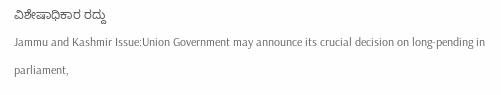ವಿಶೇಷಾಧಿಕಾರ ರದ್ದು
Jammu and Kashmir Issue:Union Government may announce its crucial decision on long-pending in parliament,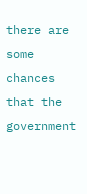there are some chances that the government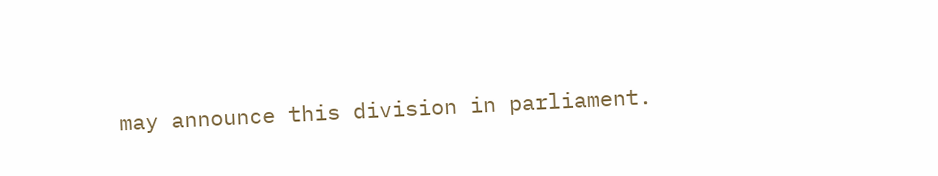may announce this division in parliament.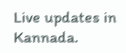Live updates in Kannada.